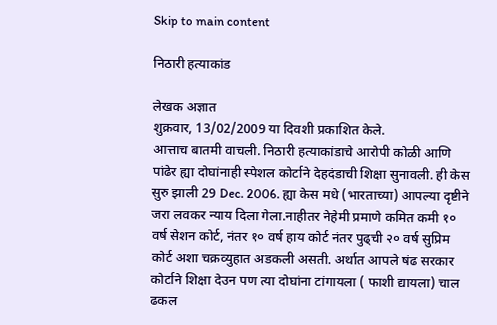Skip to main content

निठारी हत्याकांड

लेखक अज्ञात
शुक्रवार, 13/02/2009 या दिवशी प्रकाशित केले.
आत्ताच बातमी वाचली. निठारी हत्याकांडाचे आरोपी कोळी आणि पांढेर ह्या दोघांनाही स्पेशल कोर्टाने देहदंडाची शिक्षा सुनावली. ही केस सुरु झाली 29 Dec. 2006. ह्या केस मधे (भारताच्या) आपल्या दृष्टीने जरा लवकर न्याय दिला गेला.नाहीतर नेहेमी प्रमाणे कमित कमी १० वर्ष सेशन कोर्ट, नंतर १० वर्ष हाय कोर्ट नंतर पुढ्ची २० वर्ष सुप्रिम कोर्ट अशा चक्रव्युहात अडकली असती. अर्थात आपले षंढ सरकार कोर्टाने शिक्षा देउन पण त्या दोघांना टांगायला ( फाशी द्यायला) चाल ढकल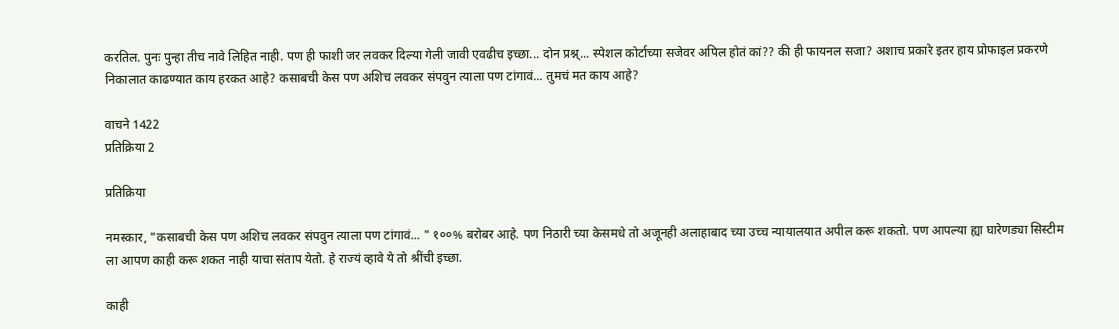करतिल. पुनः पुन्हा तीच नावे लिहित नाही. पण ही फाशी जर लवकर दिल्या गेली जावी एवढीच इच्छा... दोन प्रश्न्... स्पेशल कोर्टाच्या सजेवर अपिल होतं कां?? की ही फायनल सजा? अशाच प्रकारे इतर हाय प्रोफाइल प्रकरणे निकालात काढण्यात काय हरकत आहे? कसाबची केस पण अशिच लवकर संपवुन त्याला पण टांगावं... तुमचं मत काय आहे?

वाचने 1422
प्रतिक्रिया 2

प्रतिक्रिया

नमस्कार, "कसाबची केस पण अशिच लवकर संपवुन त्याला पण टांगावं... " १००% बरोबर आहे. पण निठारी च्या केसमधे तो अजूनही अलाहाबाद च्या उच्च न्यायालयात अपील करू शकतो. पण आपल्या ह्या घारेणड्या सिस्टीम ला आपण काही करू शकत नाही याचा संताप येतो. हे राज्यं व्हावे ये तो श्रींची इच्छा.

काही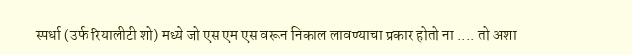स्पर्धा (उर्फ रियालीटी शो) मध्ये जो एस एम एस वरून निकाल लावण्याचा प्रकार होतो ना .... तो अशा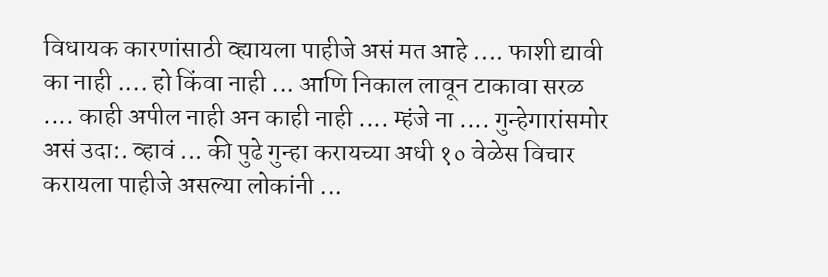विधायक कारणांसाठी व्ह्यायला पाहीजे असं मत आहे .... फाशी द्यावी का नाही .... हो किंवा नाही ... आणि निकाल लावून टाकावा सरळ .... काही अपील नाही अन काही नाही .... म्हंजे ना .... गुन्हेगारांसमोर असं उदा:. व्हावं ... की पुढे गुन्हा करायच्या अधी १० वेळेस विचार करायला पाहीजे असल्या लोकांनी ...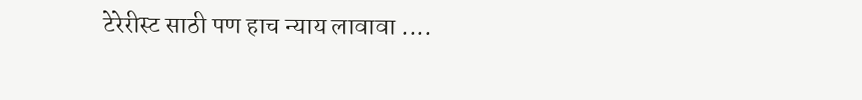टेरेरीस्ट साठी पण हाच न्याय लावावा ....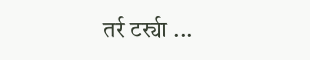तर्र टर्र्या ...